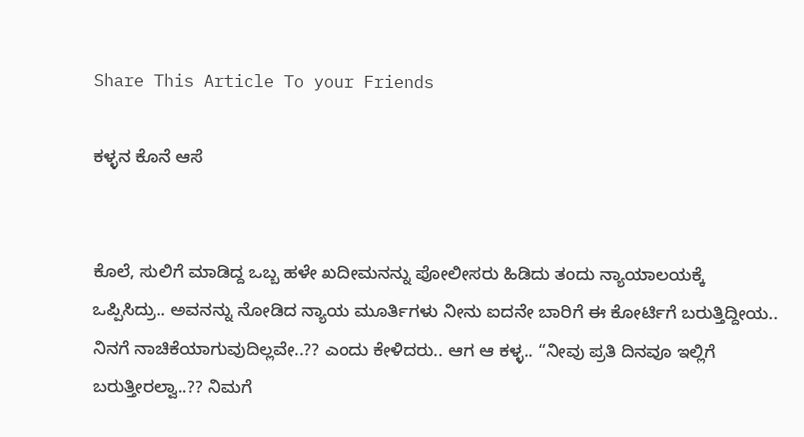Share This Article To your Friends

ಕಳ್ಳನ ಕೊನೆ ಆಸೆ


ಕೊಲೆ, ಸುಲಿಗೆ ಮಾಡಿದ್ದ ಒಬ್ಬ ಹಳೇ ಖದೀಮನನ್ನು ಪೋಲೀಸರು ಹಿಡಿದು ತಂದು ನ್ಯಾಯಾಲಯಕ್ಕೆ ಒಪ್ಪಿಸಿದ್ರು.. ಅವನನ್ನು ನೋಡಿದ ನ್ಯಾಯ ಮೂರ್ತಿಗಳು ನೀನು ಐದನೇ ಬಾರಿಗೆ ಈ ಕೋರ್ಟಿಗೆ ಬರುತ್ತಿದ್ದೀಯ.. ನಿನಗೆ ನಾಚಿಕೆಯಾಗುವುದಿಲ್ಲವೇ..?? ಎಂದು ಕೇಳಿದರು.. ಆಗ ಆ ಕಳ್ಳ.. “ನೀವು ಪ್ರತಿ ದಿನವೂ ಇಲ್ಲಿಗೆ ಬರುತ್ತೀರಲ್ವಾ..?? ನಿಮಗೆ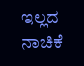ಇಲ್ಲದ ನಾಚಿಕೆ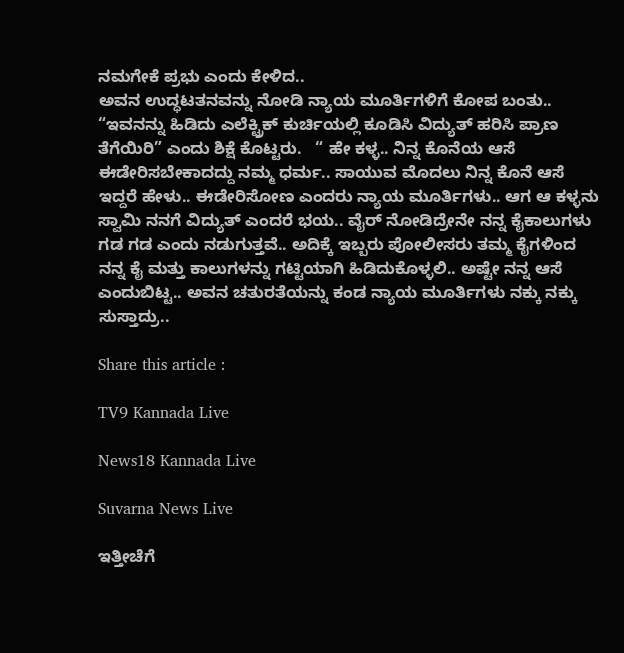ನಮಗೇಕೆ ಪ್ರಭು ಎಂದು ಕೇಳಿದ..
ಅವನ ಉದ್ಧಟತನವನ್ನು ನೋಡಿ ನ್ಯಾಯ ಮೂರ್ತಿಗಳಿಗೆ ಕೋಪ ಬಂತು.. “ಇವನನ್ನು ಹಿಡಿದು ಎಲೆಕ್ಟ್ರಿಕ್ ಕುರ್ಚಿಯಲ್ಲಿ ಕೂಡಿಸಿ ವಿದ್ಯುತ್ ಹರಿಸಿ ಪ್ರಾಣ ತೆಗೆಯಿರಿ” ಎಂದು ಶಿಕ್ಷೆ ಕೊಟ್ಟರು.   “ ಹೇ ಕಳ್ಳ.. ನಿನ್ನ ಕೊನೆಯ ಆಸೆ ಈಡೇರಿಸಬೇಕಾದದ್ದು ನಮ್ಮ ಧರ್ಮ.. ಸಾಯುವ ಮೊದಲು ನಿನ್ನ ಕೊನೆ ಆಸೆ ಇದ್ದರೆ ಹೇಳು.. ಈಡೇರಿಸೋಣ ಎಂದರು ನ್ಯಾಯ ಮೂರ್ತಿಗಳು.. ಆಗ ಆ ಕಳ್ಳನು ಸ್ವಾಮಿ ನನಗೆ ವಿದ್ಯುತ್ ಎಂದರೆ ಭಯ.. ವೈರ‍್ ನೋಡಿದ್ರೇನೇ ನನ್ನ ಕೈಕಾಲುಗಳು ಗಡ ಗಡ ಎಂದು ನಡುಗುತ್ತವೆ.. ಅದಿಕ್ಕೆ ಇಬ್ಬರು ಪೋಲೀಸರು ತಮ್ಮ ಕೈಗಳಿಂದ ನನ್ನ ಕೈ ಮತ್ತು ಕಾಲುಗಳನ್ನು ಗಟ್ಟಿಯಾಗಿ ಹಿಡಿದುಕೊಳ್ಳಲಿ.. ಅಷ್ಟೇ ನನ್ನ ಆಸೆ ಎಂದುಬಿಟ್ಟ.. ಅವನ ಚತುರತೆಯನ್ನು ಕಂಡ ನ್ಯಾಯ ಮೂರ್ತಿಗಳು ನಕ್ಕು ನಕ್ಕು ಸುಸ್ತಾದ್ರು..

Share this article :

TV9 Kannada Live

News18 Kannada Live

Suvarna News Live

ಇತ್ತೀಚೆಗೆ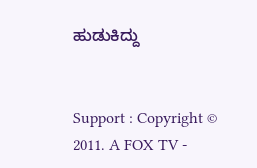ಹುಡುಕಿದ್ದು


Support : Copyright © 2011. A FOX TV -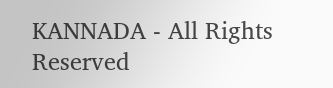KANNADA - All Rights Reserved